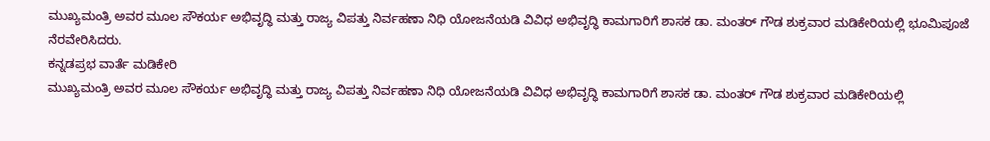ಮುಖ್ಯಮಂತ್ರಿ ಅವರ ಮೂಲ ಸೌಕರ್ಯ ಅಭಿವೃದ್ಧಿ ಮತ್ತು ರಾಜ್ಯ ವಿಪತ್ತು ನಿರ್ವಹಣಾ ನಿಧಿ ಯೋಜನೆಯಡಿ ವಿವಿಧ ಅಭಿವೃದ್ಧಿ ಕಾಮಗಾರಿಗೆ ಶಾಸಕ ಡಾ. ಮಂತರ್ ಗೌಡ ಶುಕ್ರವಾರ ಮಡಿಕೇರಿಯಲ್ಲಿ ಭೂಮಿಪೂಜೆ ನೆರವೇರಿಸಿದರು.
ಕನ್ನಡಪ್ರಭ ವಾರ್ತೆ ಮಡಿಕೇರಿ
ಮುಖ್ಯಮಂತ್ರಿ ಅವರ ಮೂಲ ಸೌಕರ್ಯ ಅಭಿವೃದ್ಧಿ ಮತ್ತು ರಾಜ್ಯ ವಿಪತ್ತು ನಿರ್ವಹಣಾ ನಿಧಿ ಯೋಜನೆಯಡಿ ವಿವಿಧ ಅಭಿವೃದ್ಧಿ ಕಾಮಗಾರಿಗೆ ಶಾಸಕ ಡಾ. ಮಂತರ್ ಗೌಡ ಶುಕ್ರವಾರ ಮಡಿಕೇರಿಯಲ್ಲಿ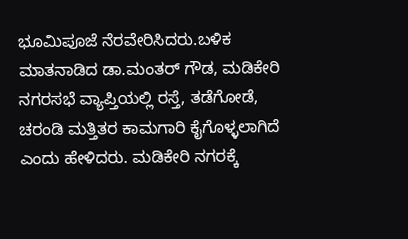ಭೂಮಿಪೂಜೆ ನೆರವೇರಿಸಿದರು.ಬಳಿಕ ಮಾತನಾಡಿದ ಡಾ.ಮಂತರ್ ಗೌಡ, ಮಡಿಕೇರಿ ನಗರಸಭೆ ವ್ಯಾಪ್ತಿಯಲ್ಲಿ ರಸ್ತೆ, ತಡೆಗೋಡೆ, ಚರಂಡಿ ಮತ್ತಿತರ ಕಾಮಗಾರಿ ಕೈಗೊಳ್ಳಲಾಗಿದೆ ಎಂದು ಹೇಳಿದರು. ಮಡಿಕೇರಿ ನಗರಕ್ಕೆ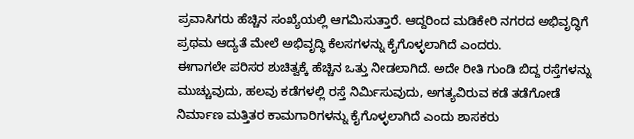ಪ್ರವಾಸಿಗರು ಹೆಚ್ಚಿನ ಸಂಖ್ಯೆಯಲ್ಲಿ ಆಗಮಿಸುತ್ತಾರೆ. ಆದ್ದರಿಂದ ಮಡಿಕೇರಿ ನಗರದ ಅಭಿವೃದ್ಧಿಗೆ ಪ್ರಥಮ ಆದ್ಯತೆ ಮೇಲೆ ಅಭಿವೃದ್ಧಿ ಕೆಲಸಗಳನ್ನು ಕೈಗೊಳ್ಳಲಾಗಿದೆ ಎಂದರು.
ಈಗಾಗಲೇ ಪರಿಸರ ಶುಚಿತ್ವಕ್ಕೆ ಹೆಚ್ಚಿನ ಒತ್ತು ನೀಡಲಾಗಿದೆ. ಅದೇ ರೀತಿ ಗುಂಡಿ ಬಿದ್ದ ರಸ್ತೆಗಳನ್ನು ಮುಚ್ಚುವುದು, ಹಲವು ಕಡೆಗಳಲ್ಲಿ ರಸ್ತೆ ನಿರ್ಮಿಸುವುದು, ಅಗತ್ಯವಿರುವ ಕಡೆ ತಡೆಗೋಡೆ ನಿರ್ಮಾಣ ಮತ್ತಿತರ ಕಾಮಗಾರಿಗಳನ್ನು ಕೈಗೊಳ್ಳಲಾಗಿದೆ ಎಂದು ಶಾಸಕರು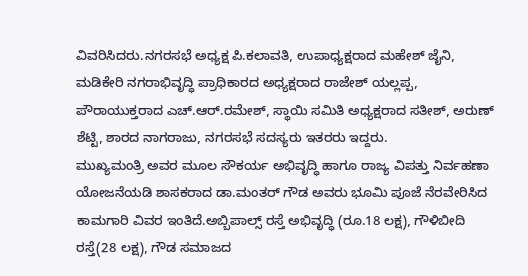ವಿವರಿಸಿದರು.ನಗರಸಭೆ ಅಧ್ಯಕ್ಷ ಪಿ.ಕಲಾವತಿ, ಉಪಾಧ್ಯಕ್ಷರಾದ ಮಹೇಶ್ ಜೈನಿ, ಮಡಿಕೇರಿ ನಗರಾಭಿವೃದ್ಧಿ ಪ್ರಾಧಿಕಾರದ ಅಧ್ಯಕ್ಷರಾದ ರಾಜೇಶ್ ಯಲ್ಲಪ್ಪ, ಪೌರಾಯುಕ್ತರಾದ ಎಚ್.ಆರ್.ರಮೇಶ್, ಸ್ಥಾಯಿ ಸಮಿತಿ ಅಧ್ಯಕ್ಷರಾದ ಸತೀಶ್, ಅರುಣ್ ಶೆಟ್ಟಿ, ಶಾರದ ನಾಗರಾಜು, ನಗರಸಭೆ ಸದಸ್ಯರು ಇತರರು ಇದ್ದರು.
ಮುಖ್ಯಮಂತ್ರಿ ಅವರ ಮೂಲ ಸೌಕರ್ಯ ಅಭಿವೃದ್ಧಿ ಹಾಗೂ ರಾಜ್ಯ ವಿಪತ್ತು ನಿರ್ವಹಣಾ ಯೋಜನೆಯಡಿ ಶಾಸಕರಾದ ಡಾ.ಮಂತರ್ ಗೌಡ ಅವರು ಭೂಮಿ ಪೂಜೆ ನೆರವೇರಿಸಿದ ಕಾಮಗಾರಿ ವಿವರ ಇಂತಿದೆ.ಅಬ್ಬಿಪಾಲ್ಸ್ ರಸ್ತೆ ಅಭಿವೃದ್ಧಿ (ರೂ.18 ಲಕ್ಷ), ಗೌಳಿಬೀದಿ ರಸ್ತೆ(28 ಲಕ್ಷ), ಗೌಡ ಸಮಾಜದ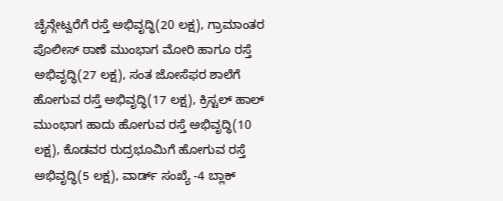ಚೈನ್ಗೇಟ್ವರೆಗೆ ರಸ್ತೆ ಅಭಿವೃದ್ಧಿ(20 ಲಕ್ಷ), ಗ್ರಾಮಾಂತರ ಪೊಲೀಸ್ ಠಾಣೆ ಮುಂಭಾಗ ಮೋರಿ ಹಾಗೂ ರಸ್ತೆ ಅಭಿವೃದ್ಧಿ(27 ಲಕ್ಷ), ಸಂತ ಜೋಸೆಫರ ಶಾಲೆಗೆ ಹೋಗುವ ರಸ್ತೆ ಅಭಿವೃದ್ಧಿ(17 ಲಕ್ಷ), ಕ್ರಿಸ್ಟಲ್ ಹಾಲ್ ಮುಂಭಾಗ ಹಾದು ಹೋಗುವ ರಸ್ತೆ ಅಭಿವೃದ್ಧಿ(10 ಲಕ್ಷ), ಕೊಡವರ ರುದ್ರಭೂಮಿಗೆ ಹೋಗುವ ರಸ್ತೆ ಅಭಿವೃದ್ಧಿ(5 ಲಕ್ಷ), ವಾರ್ಡ್ ಸಂಖ್ಯೆ -4 ಬ್ಲಾಕ್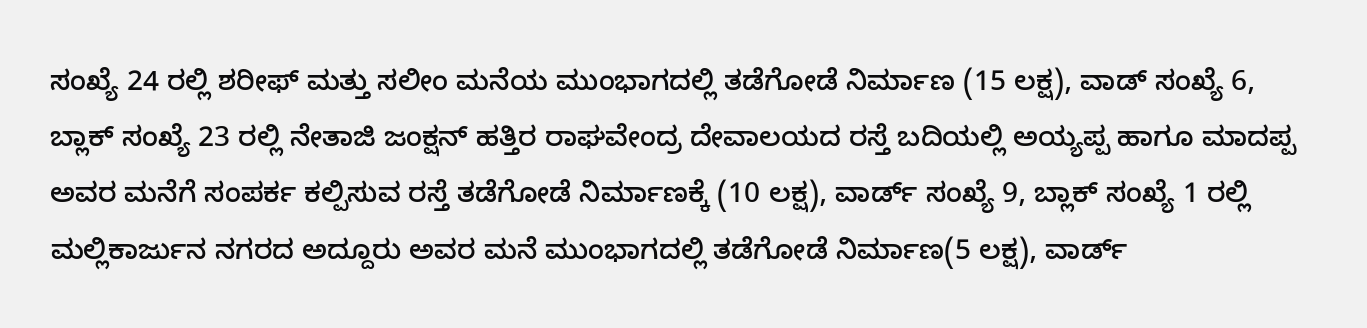ಸಂಖ್ಯೆ 24 ರಲ್ಲಿ ಶರೀಫ್ ಮತ್ತು ಸಲೀಂ ಮನೆಯ ಮುಂಭಾಗದಲ್ಲಿ ತಡೆಗೋಡೆ ನಿರ್ಮಾಣ (15 ಲಕ್ಷ), ವಾಡ್ ಸಂಖ್ಯೆ 6, ಬ್ಲಾಕ್ ಸಂಖ್ಯೆ 23 ರಲ್ಲಿ ನೇತಾಜಿ ಜಂಕ್ಷನ್ ಹತ್ತಿರ ರಾಘವೇಂದ್ರ ದೇವಾಲಯದ ರಸ್ತೆ ಬದಿಯಲ್ಲಿ ಅಯ್ಯಪ್ಪ ಹಾಗೂ ಮಾದಪ್ಪ ಅವರ ಮನೆಗೆ ಸಂಪರ್ಕ ಕಲ್ಪಿಸುವ ರಸ್ತೆ ತಡೆಗೋಡೆ ನಿರ್ಮಾಣಕ್ಕೆ (10 ಲಕ್ಷ), ವಾರ್ಡ್ ಸಂಖ್ಯೆ 9, ಬ್ಲಾಕ್ ಸಂಖ್ಯೆ 1 ರಲ್ಲಿ ಮಲ್ಲಿಕಾರ್ಜುನ ನಗರದ ಅದ್ದೂರು ಅವರ ಮನೆ ಮುಂಭಾಗದಲ್ಲಿ ತಡೆಗೋಡೆ ನಿರ್ಮಾಣ(5 ಲಕ್ಷ), ವಾರ್ಡ್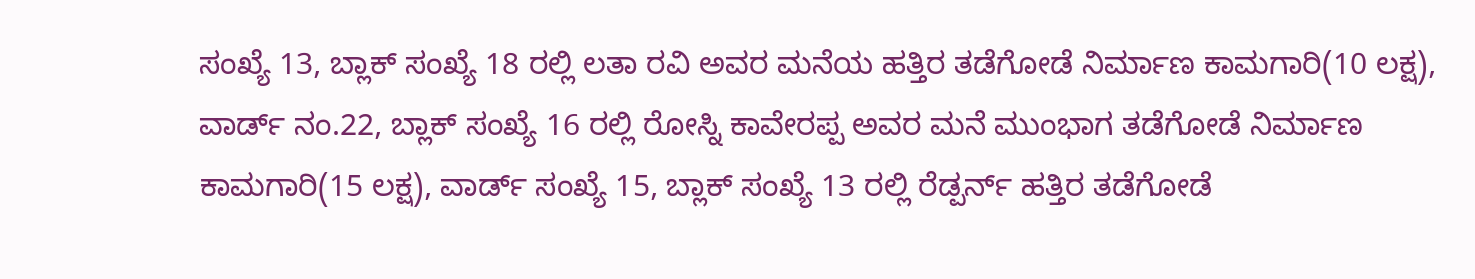ಸಂಖ್ಯೆ 13, ಬ್ಲಾಕ್ ಸಂಖ್ಯೆ 18 ರಲ್ಲಿ ಲತಾ ರವಿ ಅವರ ಮನೆಯ ಹತ್ತಿರ ತಡೆಗೋಡೆ ನಿರ್ಮಾಣ ಕಾಮಗಾರಿ(10 ಲಕ್ಷ), ವಾರ್ಡ್ ನಂ.22, ಬ್ಲಾಕ್ ಸಂಖ್ಯೆ 16 ರಲ್ಲಿ ರೋಸ್ನಿ ಕಾವೇರಪ್ಪ ಅವರ ಮನೆ ಮುಂಭಾಗ ತಡೆಗೋಡೆ ನಿರ್ಮಾಣ ಕಾಮಗಾರಿ(15 ಲಕ್ಷ), ವಾರ್ಡ್ ಸಂಖ್ಯೆ 15, ಬ್ಲಾಕ್ ಸಂಖ್ಯೆ 13 ರಲ್ಲಿ ರೆಡ್ಪರ್ನ್ ಹತ್ತಿರ ತಡೆಗೋಡೆ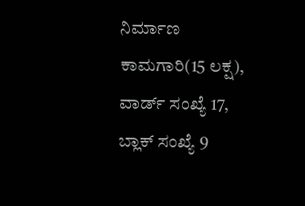ನಿರ್ಮಾಣ ಕಾಮಗಾರಿ(15 ಲಕ್ಷ), ವಾರ್ಡ್ ಸಂಖ್ಯೆ 17, ಬ್ಲಾಕ್ ಸಂಖ್ಯೆ 9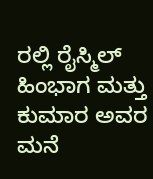ರಲ್ಲಿ ರೈಸ್ಮಿಲ್ ಹಿಂಭಾಗ ಮತ್ತು ಕುಮಾರ ಅವರ ಮನೆ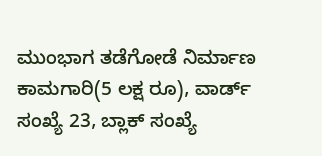ಮುಂಭಾಗ ತಡೆಗೋಡೆ ನಿರ್ಮಾಣ ಕಾಮಗಾರಿ(5 ಲಕ್ಷ ರೂ), ವಾರ್ಡ್ ಸಂಖ್ಯೆ 23, ಬ್ಲಾಕ್ ಸಂಖ್ಯೆ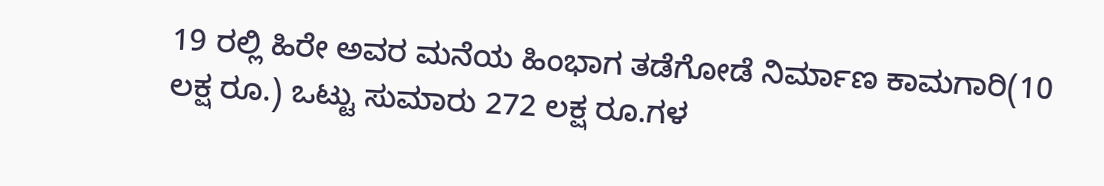19 ರಲ್ಲಿ ಹಿರೇ ಅವರ ಮನೆಯ ಹಿಂಭಾಗ ತಡೆಗೋಡೆ ನಿರ್ಮಾಣ ಕಾಮಗಾರಿ(10 ಲಕ್ಷ ರೂ.) ಒಟ್ಟು ಸುಮಾರು 272 ಲಕ್ಷ ರೂ.ಗಳ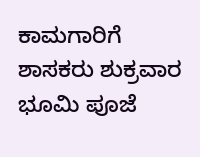ಕಾಮಗಾರಿಗೆ ಶಾಸಕರು ಶುಕ್ರವಾರ ಭೂಮಿ ಪೂಜೆ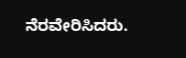ನೆರವೇರಿಸಿದರು.